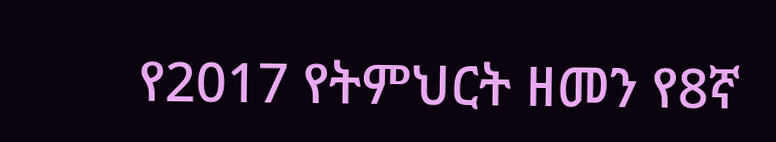የ2017 የትምህርት ዘመን የ8ኛ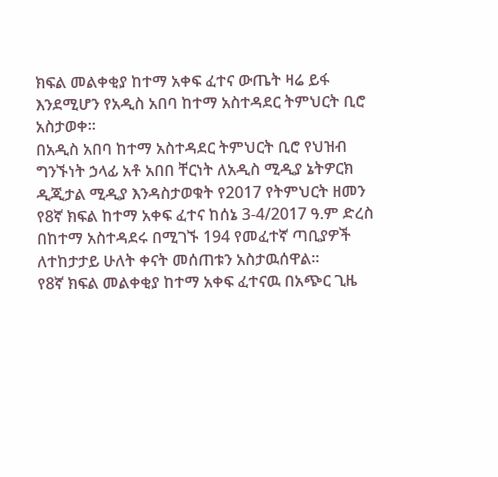ክፍል መልቀቂያ ከተማ አቀፍ ፈተና ውጤት ዛሬ ይፋ እንደሚሆን የአዲስ አበባ ከተማ አስተዳደር ትምህርት ቢሮ አስታወቀ።
በአዲስ አበባ ከተማ አስተዳደር ትምህርት ቢሮ የህዝብ ግንኙነት ኃላፊ አቶ አበበ ቸርነት ለአዲስ ሚዲያ ኔትዎርክ ዲጂታል ሚዲያ እንዳስታወቁት የ2017 የትምህርት ዘመን የ8ኛ ክፍል ከተማ አቀፍ ፈተና ከሰኔ 3-4/2017 ዓ.ም ድረስ በከተማ አስተዳደሩ በሚገኙ 194 የመፈተኛ ጣቢያዎች ለተከታታይ ሁለት ቀናት መሰጠቱን አስታዉሰዋል።
የ8ኛ ክፍል መልቀቂያ ከተማ አቀፍ ፈተናዉ በአጭር ጊዜ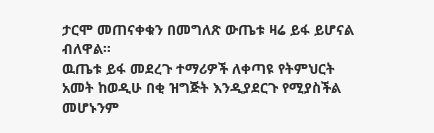ታርሞ መጠናቀቁን በመግለጽ ውጤቱ ዛሬ ይፋ ይሆናል ብለዋል።
ዉጤቱ ይፋ መደረጉ ተማሪዎች ለቀጣዩ የትምህርት አመት ከወዲሁ በቂ ዝግጅት እንዲያደርጉ የሚያስችል መሆኑንም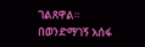ገልጸዋል።
በወንድማገኝ አሰፋ